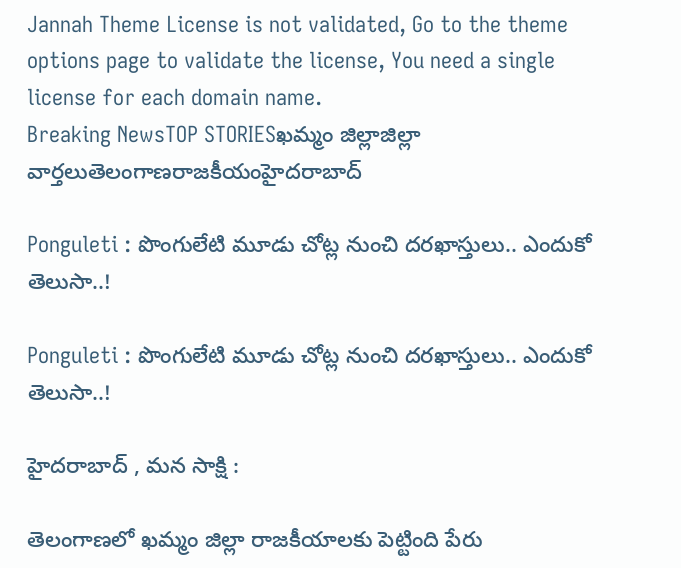Jannah Theme License is not validated, Go to the theme options page to validate the license, You need a single license for each domain name.
Breaking NewsTOP STORIESఖమ్మం జిల్లాజిల్లా వార్తలుతెలంగాణరాజకీయంహైదరాబాద్

Ponguleti : పొంగులేటి మూడు చోట్ల నుంచి దరఖాస్తులు.. ఎందుకో తెలుసా..!

Ponguleti : పొంగులేటి మూడు చోట్ల నుంచి దరఖాస్తులు.. ఎందుకో తెలుసా..!

హైదరాబాద్ , మన సాక్షి :

తెలంగాణలో ఖమ్మం జిల్లా రాజకీయాలకు పెట్టింది పేరు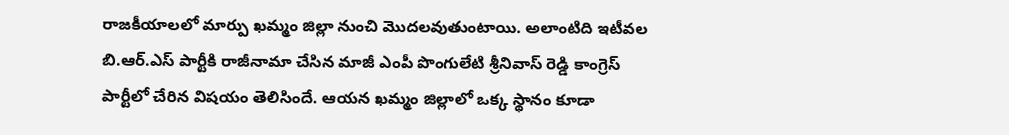రాజకీయాలలో మార్పు ఖమ్మం జిల్లా నుంచి మొదలవుతుంటాయి. అలాంటిది ఇటీవల బి.ఆర్.ఎస్ పార్టీకి రాజీనామా చేసిన మాజీ ఎంపీ పొంగులేటి శ్రీనివాస్ రెడ్డి కాంగ్రెస్ పార్టీలో చేరిన విషయం తెలిసిందే. ఆయన ఖమ్మం జిల్లాలో ఒక్క స్థానం కూడా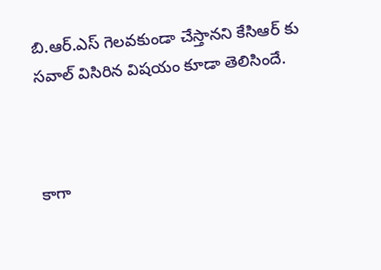బి.ఆర్.ఎస్ గెలవకుండా చేస్తానని కేసిఆర్ కు సవాల్ విసిరిన విషయం కూడా తెలిసిందే.



కాగా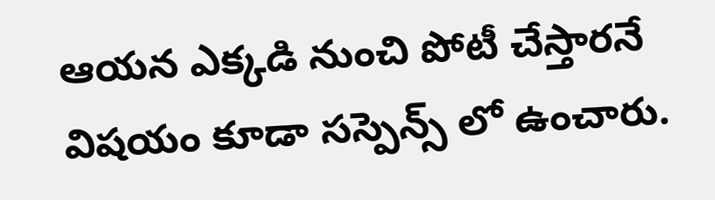ఆయన ఎక్కడి నుంచి పోటీ చేస్తారనే విషయం కూడా సస్పెన్స్ లో ఉంచారు.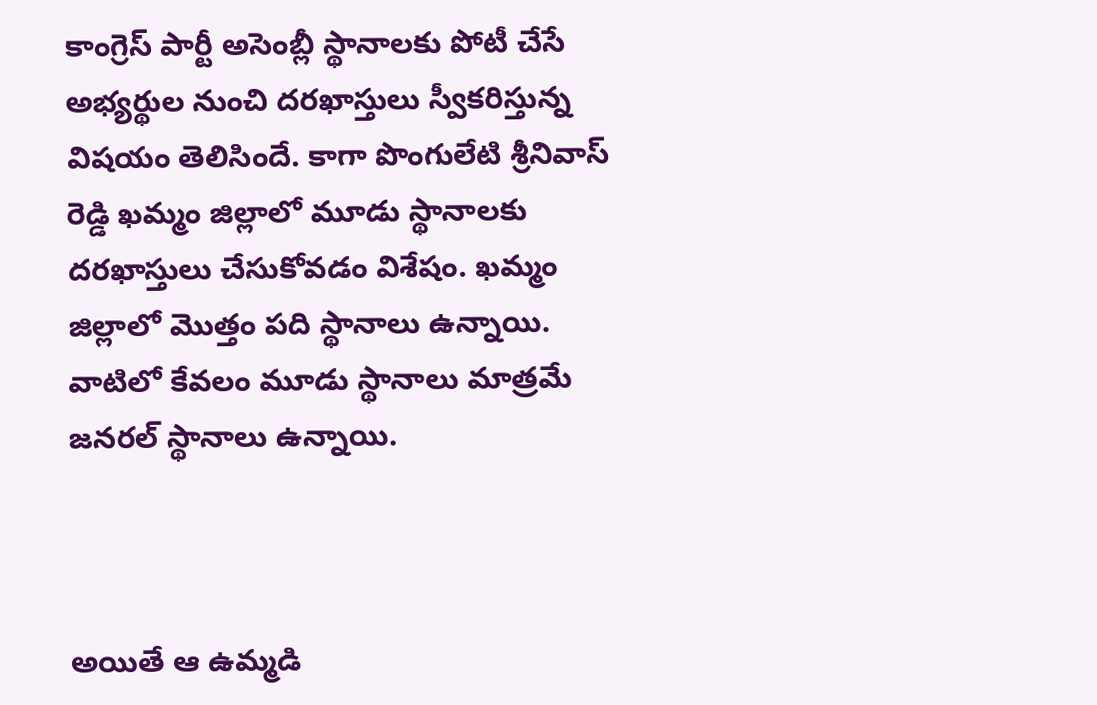కాంగ్రెస్ పార్టీ అసెంబ్లీ స్థానాలకు పోటీ చేసే అభ్యర్థుల నుంచి దరఖాస్తులు స్వీకరిస్తున్న విషయం తెలిసిందే. కాగా పొంగులేటి శ్రీనివాస్ రెడ్డి ఖమ్మం జిల్లాలో మూడు స్థానాలకు దరఖాస్తులు చేసుకోవడం విశేషం. ఖమ్మం జిల్లాలో మొత్తం పది స్థానాలు ఉన్నాయి. వాటిలో కేవలం మూడు స్థానాలు మాత్రమే జనరల్ స్థానాలు ఉన్నాయి.



అయితే ఆ ఉమ్మడి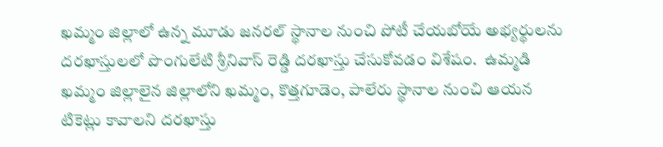ఖమ్మం జిల్లాలో ఉన్న మూడు జనరల్ స్థానాల నుంచి పోటీ చేయబోయే అభ్యర్థులను దరఖాస్తులలో పొంగులేటి శ్రీనివాస్ రెడ్డి దరఖాస్తు చేసుకోవడం విశేషం.  ఉమ్మడి ఖమ్మం జిల్లాలైన జిల్లాలోని ఖమ్మం, కొత్తగూడెం, పాలేరు స్థానాల నుంచి ఆయన టికెట్లు కావాలని దరఖాస్తు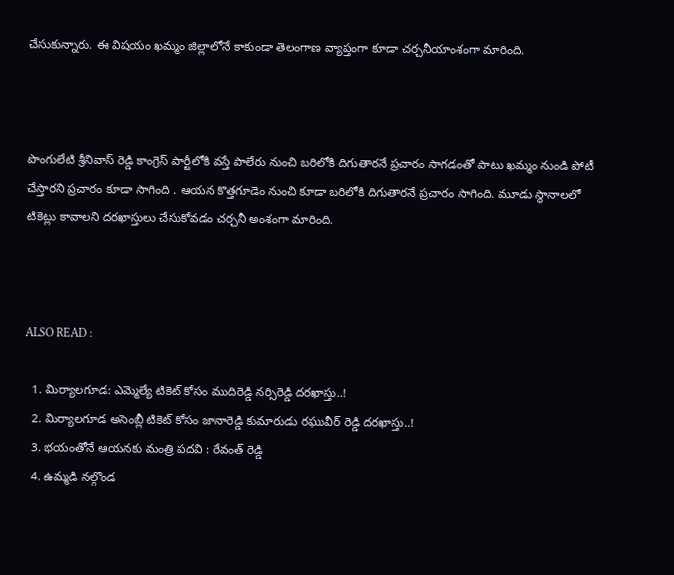చేసుకున్నారు. ఈ విషయం ఖమ్మం జిల్లాలోనే కాకుండా తెలంగాణ వ్యాప్తంగా కూడా చర్చనీయాంశంగా మారింది.



పొంగులేటి శ్రీనివాస్ రెడ్డి కాంగ్రెస్ పార్టీలోకి వస్తే పాలేరు నుంచి బరిలోకి దిగుతారనే ప్రచారం సాగడంతో పాటు ఖమ్మం నుండి పోటీ చేస్తారని ప్రచారం కూడా సాగింది . ఆయన కొత్తగూడెం నుంచి కూడా బరిలోకి దిగుతారనే ప్రచారం సాగింది. మూడు స్థానాలలో టికెట్లు కావాలని దరఖాస్తులు చేసుకోవడం చర్చనీ అంశంగా మారింది.



ALSO READ :

  1. మిర్యాలగూడ: ఎమ్మెల్యే టికెట్ కోసం ముదిరెడ్డి నర్సిరెడ్డి దరఖాస్తు..!
  2. మిర్యాలగూడ అసెంబ్లీ టికెట్ కోసం జానారెడ్డి కుమారుడు రఘువీర్ రెడ్డి దరఖాస్తు..!
  3. భయంతోనే ఆయనకు మంత్రి పదవి : రేవంత్ రెడ్డి
  4. ఉమ్మడి నల్గొండ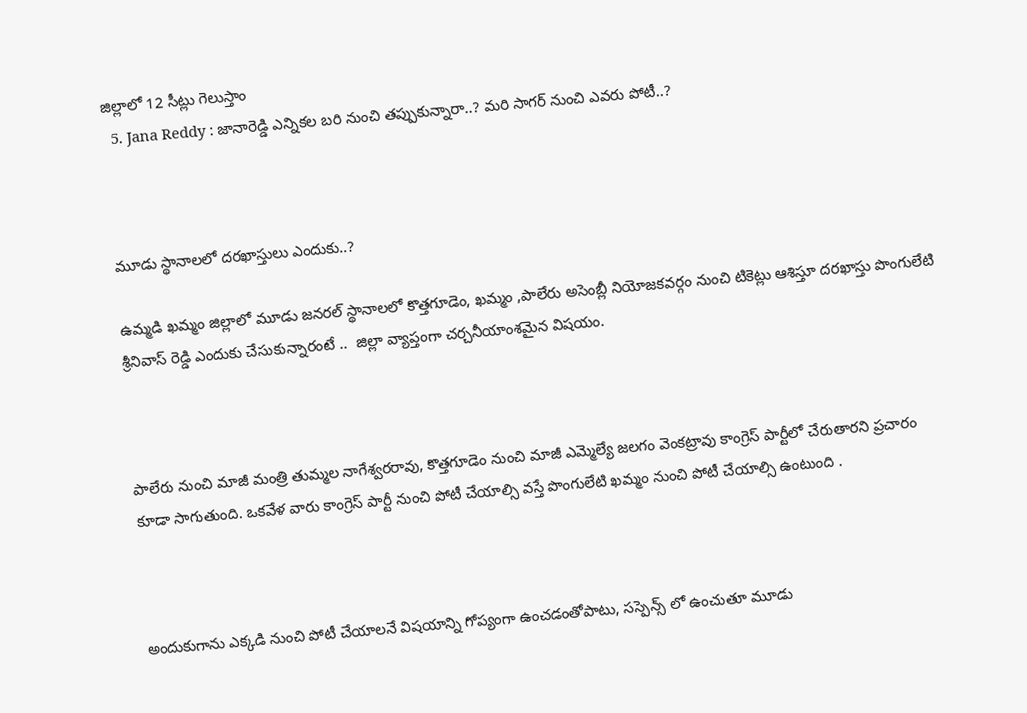జిల్లాలో 12 సీట్లు గెలుస్తాం
  5. Jana Reddy : జానారెడ్డి ఎన్నికల బరి నుంచి తప్పుకున్నారా..? మరి సాగర్ నుంచి ఎవరు పోటీ..?



మూడు స్థానాలలో దరఖాస్తులు ఎందుకు..?

ఉమ్మడి ఖమ్మం జిల్లాలో మూడు జనరల్ స్థానాలలో కొత్తగూడెం, ఖమ్మం ,పాలేరు అసెంబ్లీ నియోజకవర్గం నుంచి టికెట్లు ఆశిస్తూ దరఖాస్తు పొంగులేటి శ్రీనివాస్ రెడ్డి ఎందుకు చేసుకున్నారంటే ..  జిల్లా వ్యాప్తంగా చర్చనీయాంశమైన విషయం.



పాలేరు నుంచి మాజీ మంత్రి తుమ్మల నాగేశ్వరరావు, కొత్తగూడెం నుంచి మాజీ ఎమ్మెల్యే జలగం వెంకట్రావు కాంగ్రెస్ పార్టీలో చేరుతారని ప్రచారం కూడా సాగుతుంది. ఒకవేళ వారు కాంగ్రెస్ పార్టీ నుంచి పోటీ చేయాల్సి వస్తే పొంగులేటి ఖమ్మం నుంచి పోటీ చేయాల్సి ఉంటుంది .



అందుకుగాను ఎక్కడి నుంచి పోటీ చేయాలనే విషయాన్ని గోప్యంగా ఉంచడంతోపాటు, సస్పెన్స్ లో ఉంచుతూ మూడు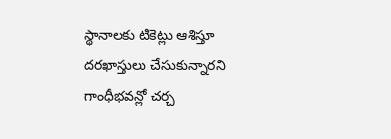స్థానాలకు టికెట్లు ఆశిస్తూ దరఖాస్తులు చేసుకున్నారని గాంధీభవన్లో చర్చ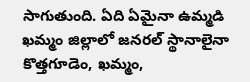సాగుతుంది. ఏది ఏమైనా ఉమ్మడి ఖమ్మం జిల్లాలో జనరల్ స్థానాలైనా కొత్తగూడెం, ఖమ్మం,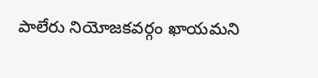పాలేరు నియోజకవర్గం ఖాయమని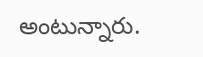అంటున్నారు.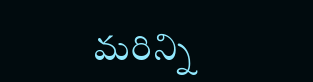మరిన్ని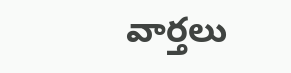వార్తలు